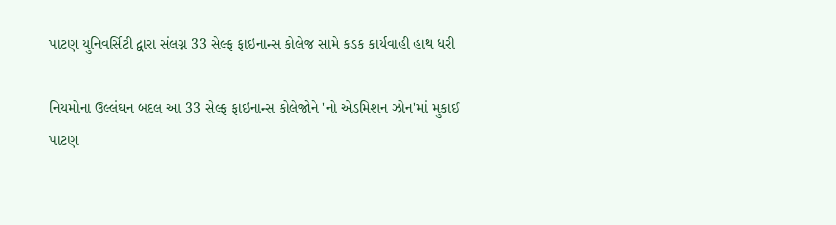પાટણ યુનિવર્સિટી દ્વારા સંલગ્ન 33 સેલ્ફ ફાઇનાન્સ કોલેજ સામે કડક કાર્યવાહી હાથ ધરી

નિયમોના ઉલ્લંઘન બદલ આ 33 સેલ્ફ ફાઇનાન્સ કોલેજોને 'નો એડમિશન ઝોન'માં મુકાઈ
પાટણ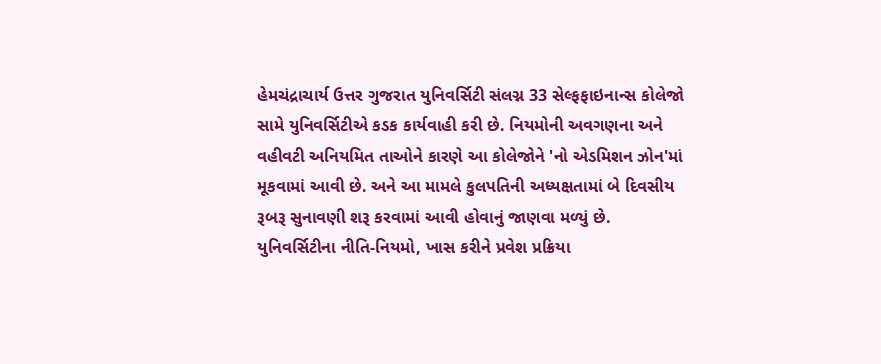હેમચંદ્રાચાર્ય ઉત્તર ગુજરાત યુનિવર્સિટી સંલગ્ન 33 સેલ્ફફાઇનાન્સ કોલેજો સામે યુનિવર્સિટીએ કડક કાર્યવાહી કરી છે. નિયમોની અવગણના અને વહીવટી અનિયમિત તાઓને કારણે આ કોલેજોને 'નો એડમિશન ઝોન'માં મૂકવામાં આવી છે. અને આ મામલે કુલપતિની અધ્યક્ષતામાં બે દિવસીય રૂબરૂ સુનાવણી શરૂ કરવામાં આવી હોવાનું જાણવા મળ્યું છે. યુનિવર્સિટીના નીતિ-નિયમો, ખાસ કરીને પ્રવેશ પ્રક્રિયા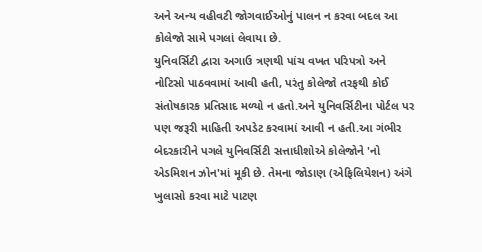અને અન્ય વહીવટી જોગવાઈઓનું પાલન ન કરવા બદલ આ કોલેજો સામે પગલાં લેવાયા છે.
યુનિવર્સિટી દ્વારા અગાઉ ત્રણથી પાંચ વખત પરિપત્રો અને નોટિસો પાઠવવામાં આવી હતી, પરંતુ કોલેજો તરફથી કોઈ સંતોષકારક પ્રતિસાદ મળ્યો ન હતો.અને યુનિવર્સિટીના પોર્ટલ પર પણ જરૂરી માહિતી અપડેટ કરવામાં આવી ન હતી.આ ગંભીર બેદરકારીને પગલે યુનિવર્સિટી સત્તાધીશોએ કોલેજોને 'નો એડમિશન ઝોન'માં મૂકી છે. તેમના જોડાણ (એફિલિયેશન) અંગે ખુલાસો કરવા માટે પાટણ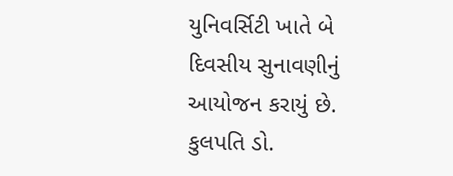યુનિવર્સિટી ખાતે બે દિવસીય સુનાવણીનું આયોજન કરાયું છે. કુલપતિ ડો.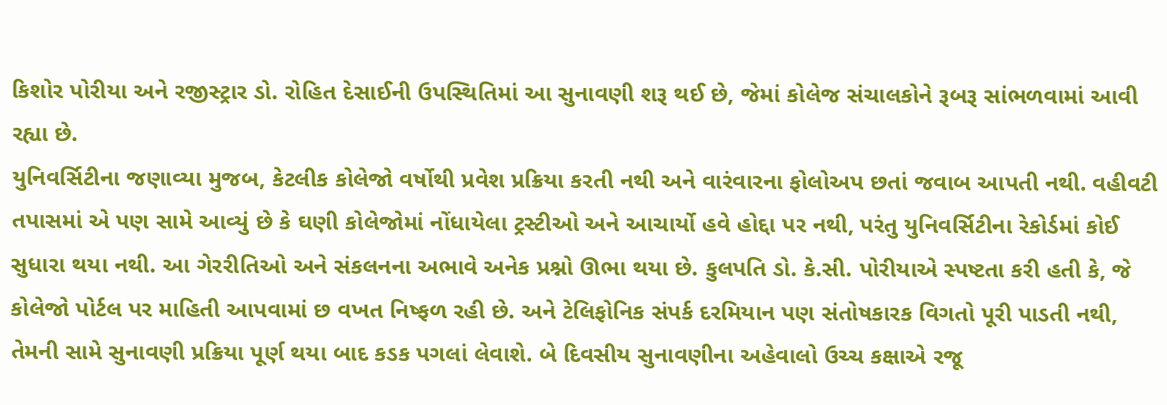કિશોર પોરીયા અને રજીસ્ટ્રાર ડો. રોહિત દેસાઈની ઉપસ્થિતિમાં આ સુનાવણી શરૂ થઈ છે, જેમાં કોલેજ સંચાલકોને રૂબરૂ સાંભળવામાં આવી રહ્યા છે.
યુનિવર્સિટીના જણાવ્યા મુજબ, કેટલીક કોલેજો વર્ષોથી પ્રવેશ પ્રક્રિયા કરતી નથી અને વારંવારના ફોલોઅપ છતાં જવાબ આપતી નથી. વહીવટી તપાસમાં એ પણ સામે આવ્યું છે કે ઘણી કોલેજોમાં નોંધાયેલા ટ્રસ્ટીઓ અને આચાર્યો હવે હોદ્દા પર નથી, પરંતુ યુનિવર્સિટીના રેકોર્ડમાં કોઈ સુધારા થયા નથી. આ ગેરરીતિઓ અને સંકલનના અભાવે અનેક પ્રશ્નો ઊભા થયા છે. કુલપતિ ડો. કે.સી. પોરીયાએ સ્પષ્ટતા કરી હતી કે, જે કોલેજો પોર્ટલ પર માહિતી આપવામાં છ વખત નિષ્ફળ રહી છે. અને ટેલિફોનિક સંપર્ક દરમિયાન પણ સંતોષકારક વિગતો પૂરી પાડતી નથી, તેમની સામે સુનાવણી પ્રક્રિયા પૂર્ણ થયા બાદ કડક પગલાં લેવાશે. બે દિવસીય સુનાવણીના અહેવાલો ઉચ્ચ કક્ષાએ રજૂ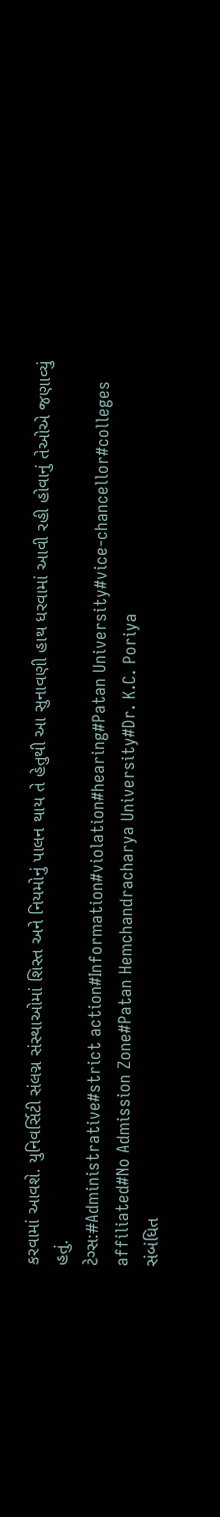કરવામાં આવશે. યુનિવર્સિટી સંલગ્ન સંસ્થાઓમાં શિસ્ત અને નિયમોનું પાલન થાય તે હેતુથી આ સુનાવણી હાથ ધરવામાં આવી રહી હોવાનું તેઓએ જણાવ્યું હતું.
ટેગ્સ:#Administrative#strict action#Information#violation#hearing#Patan University#vice-chancellor#colleges affiliated#No Admission Zone#Patan Hemchandracharya University#Dr. K.C. Poriya
સંબંધિત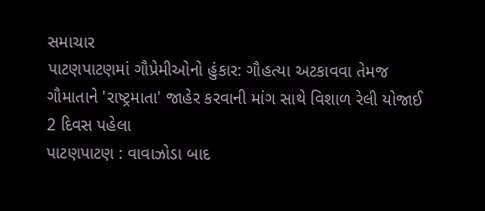સમાચાર
પાટણપાટણમાં ગૌપ્રેમીઓનો હુંકાર: ગૌહત્યા અટકાવવા તેમજ ગૌમાતાને 'રાષ્ટ્રમાતા' જાહેર કરવાની માંગ સાથે વિશાળ રેલી યોજાઈ
2 દિવસ પહેલા
પાટણપાટણ : વાવાઝોડા બાદ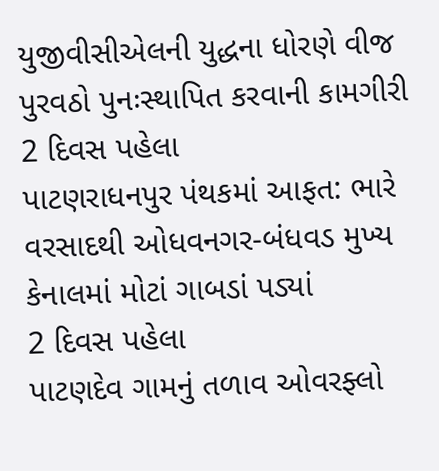યુજીવીસીએલની યુદ્ધના ધોરણે વીજ પુરવઠો પુનઃસ્થાપિત કરવાની કામગીરી
2 દિવસ પહેલા
પાટણરાધનપુર પંથકમાં આફત: ભારે વરસાદથી ઓધવનગર-બંધવડ મુખ્ય કેનાલમાં મોટાં ગાબડાં પડ્યાં
2 દિવસ પહેલા
પાટણદેવ ગામનું તળાવ ઓવરફ્લો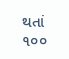થતાં ૧૦૦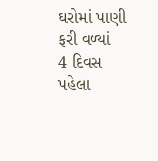ઘરોમાં પાણી ફરી વળ્યાં
4 દિવસ પહેલા